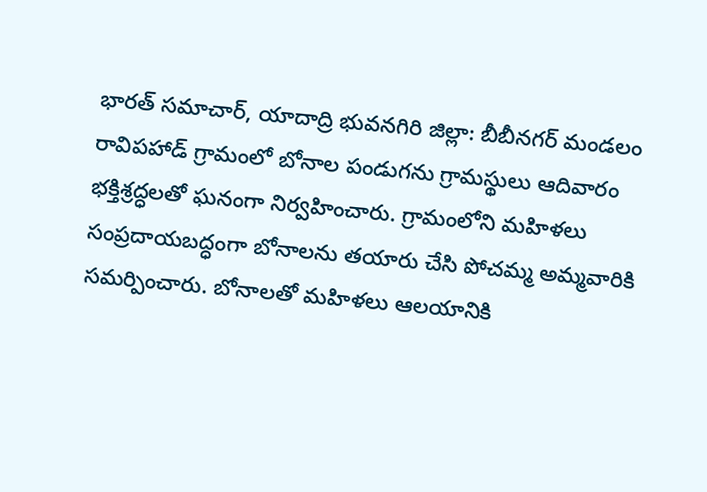భారత్ సమాచార్, యాదాద్రి భువనగిరి జిల్లా: బీబీనగర్ మండలం రావిపహాడ్ గ్రామంలో బోనాల పండుగను గ్రామస్థులు ఆదివారం భక్తిశ్రద్ధలతో ఘనంగా నిర్వహించారు. గ్రామంలోని మహిళలు సంప్రదాయబద్ధంగా బోనాలను తయారు చేసి పోచమ్మ అమ్మవారికి సమర్పించారు. బోనాలతో మహిళలు ఆలయానికి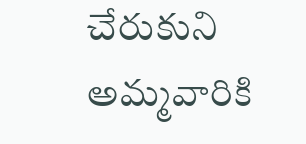చేరుకుని అమ్మవారికి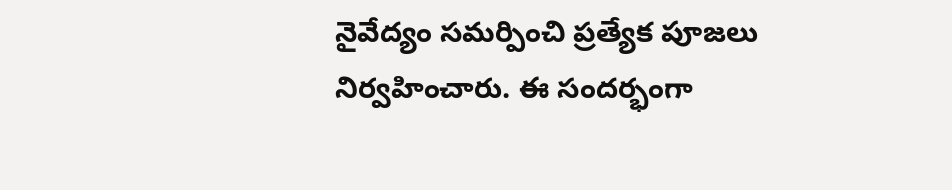నైవేద్యం సమర్పించి ప్రత్యేక పూజలు నిర్వహించారు. ఈ సందర్భంగా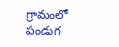గ్రామంలో పండుగ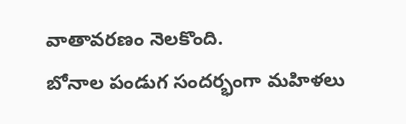వాతావరణం నెలకొంది.
బోనాల పండుగ సందర్భంగా మహిళలు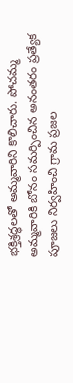భక్తిశ్రద్ధలతో అమ్మవారిని కొలిచారు. పోచమ్మ అమ్మవారికి బోనం సమర్పించిన అనంతరం ప్రత్యేక పూజలు నిర్వహించి గ్రామ ప్రజల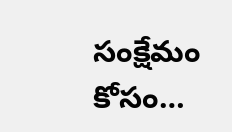సంక్షేమం కోసం…